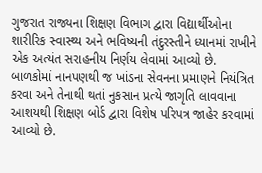ગુજરાત રાજ્યના શિક્ષણ વિભાગ દ્વારા વિદ્યાર્થીઓના શારીરિક સ્વાસ્થ્ય અને ભવિષ્યની તંદુરસ્તીને ધ્યાનમાં રાખીને એક અત્યંત સરાહનીય નિર્ણય લેવામાં આવ્યો છે. બાળકોમાં નાનપણથી જ ખાંડના સેવનના પ્રમાણને નિયંત્રિત કરવા અને તેનાથી થતાં નુકસાન પ્રત્યે જાગૃતિ લાવવાના આશયથી શિક્ષણ બોર્ડ દ્વારા વિશેષ પરિપત્ર જાહેર કરવામાં આવ્યો છે.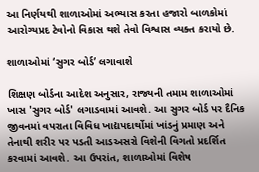આ નિર્ણયથી શાળાઓમાં અભ્યાસ કરતા હજારો બાળકોમાં આરોગ્યપ્રદ ટેવોનો વિકાસ થશે તેવો વિશ્વાસ વ્યક્ત કરાયો છે.

શાળાઓમાં ‘સુગર બોર્ડ’ લગાવાશે

શિક્ષણ બોર્ડના આદેશ અનુસાર, રાજ્યની તમામ શાળાઓમાં ખાસ 'સુગર બોર્ડ' લગાડવામાં આવશે. આ સુગર બોર્ડ પર દૈનિક જીવનમાં વપરાતા વિવિધ ખાદ્યપદાર્થોમાં ખાંડનું પ્રમાણ અને તેનાથી શરીર પર પડતી આડઅસરો વિશેની વિગતો પ્રદર્શિત કરવામાં આવશે. આ ઉપરાંત, શાળાઓમાં વિશેષ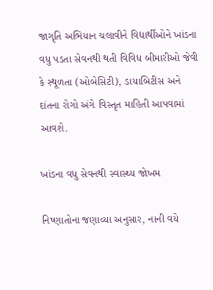જાગૃતિ અભિયાન ચલાવીને વિદ્યાર્થીઓને ખાંડના વધુ પડતા સેવનથી થતી વિવિધ બીમારીઓ જેવી કે સ્થૂળતા (ઓબેસિટી), ડાયાબિટીસ અને દાંતના રોગો અંગે વિસ્તૃત માહિતી આપવામાં આવશે.

ખાંડના વધુ સેવનથી સ્વાસ્થ્ય જોખમ

નિષ્ણાતોના જણાવ્યા અનુસાર, નાની વયે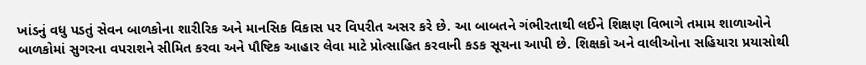ખાંડનું વધુ પડતું સેવન બાળકોના શારીરિક અને માનસિક વિકાસ પર વિપરીત અસર કરે છે. આ બાબતને ગંભીરતાથી લઈને શિક્ષણ વિભાગે તમામ શાળાઓને બાળકોમાં સુગરના વપરાશને સીમિત કરવા અને પૌષ્ટિક આહાર લેવા માટે પ્રોત્સાહિત કરવાની કડક સૂચના આપી છે. શિક્ષકો અને વાલીઓના સહિયારા પ્રયાસોથી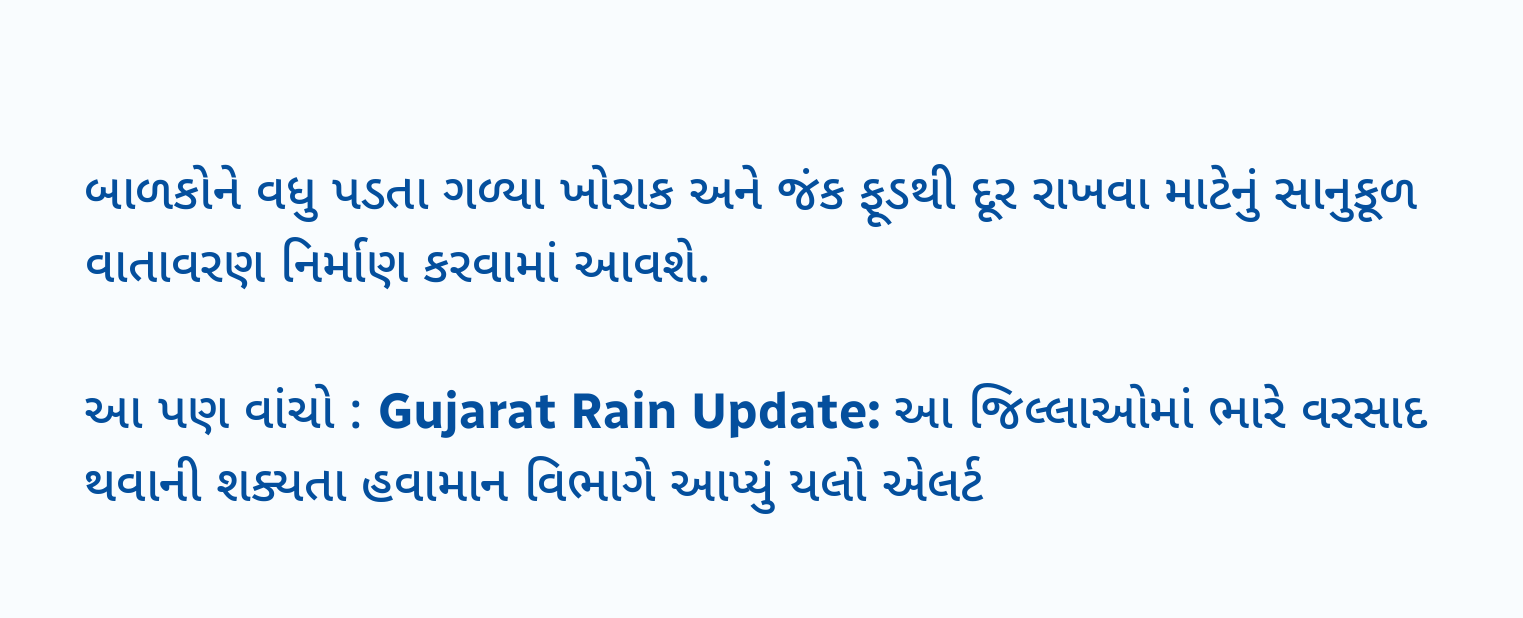બાળકોને વધુ પડતા ગળ્યા ખોરાક અને જંક ફૂડથી દૂર રાખવા માટેનું સાનુકૂળ વાતાવરણ નિર્માણ કરવામાં આવશે.

આ પણ વાંચો : Gujarat Rain Update: આ જિલ્લાઓમાં ભારે વરસાદ થવાની શક્યતા હવામાન વિભાગે આપ્યું યલો એલર્ટ